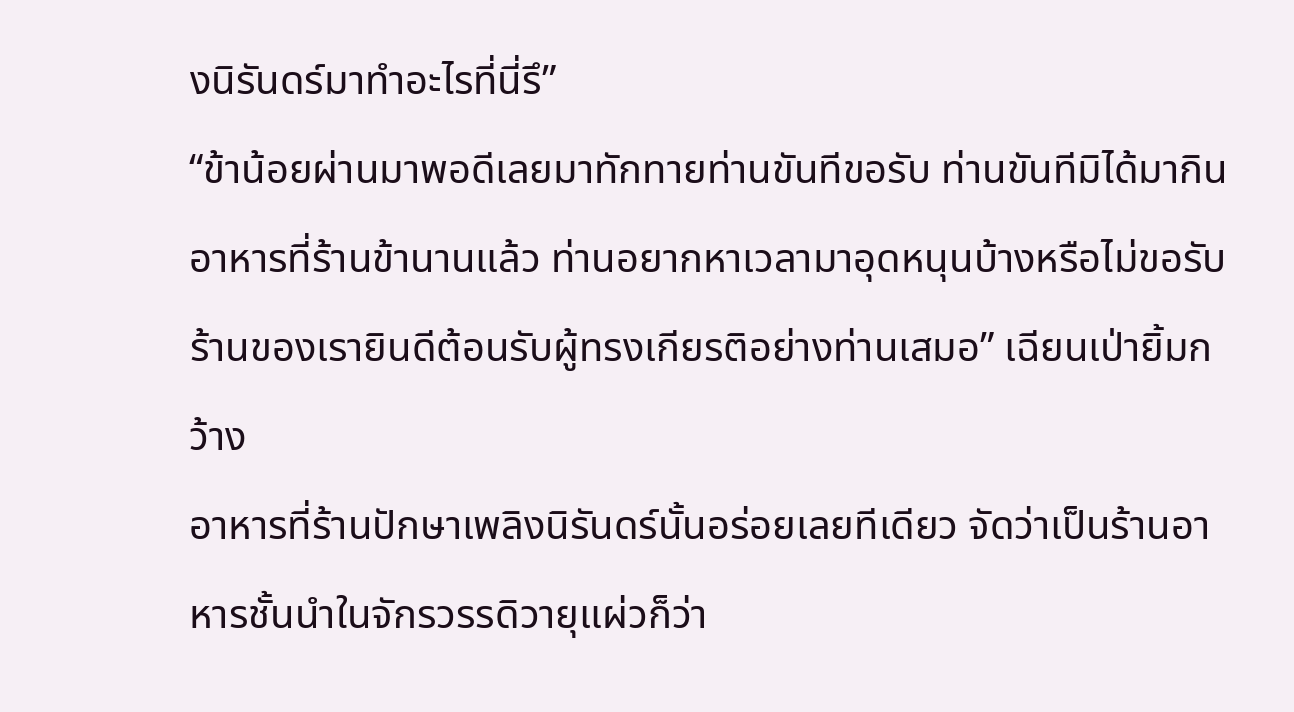งนิรันดร์มาทำอะไรที่นี่รึ”
“ข้าน้อยผ่านมาพอดีเลยมาทักทายท่านขันทีขอรับ ท่านขันทีมิได้มากินอาหารที่ร้านข้านานแล้ว ท่านอยากหาเวลามาอุดหนุนบ้างหรือไม่ขอรับ ร้านของเรายินดีต้อนรับผู้ทรงเกียรติอย่างท่านเสมอ” เฉียนเป่ายิ้มกว้าง
อาหารที่ร้านปักษาเพลิงนิรันดร์นั้นอร่อยเลยทีเดียว จัดว่าเป็นร้านอาหารชั้นนำในจักรวรรดิวายุแผ่วก็ว่า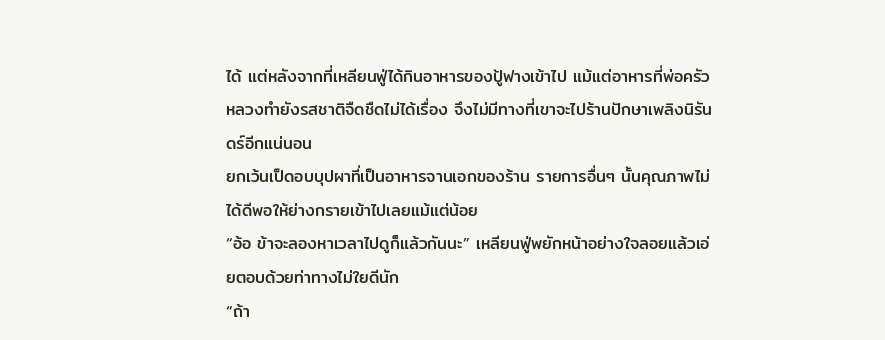ได้ แต่หลังจากที่เหลียนฟู่ได้กินอาหารของปู้ฟางเข้าไป แม้แต่อาหารที่พ่อครัวหลวงทำยังรสชาติจืดชืดไม่ได้เรื่อง จึงไม่มีทางที่เขาจะไปร้านปักษาเพลิงนิรันดร์อีกแน่นอน
ยกเว้นเป็ดอบบุปผาที่เป็นอาหารจานเอกของร้าน รายการอื่นๆ นั้นคุณภาพไม่ได้ดีพอให้ย่างกรายเข้าไปเลยแม้แต่น้อย
“อ้อ ข้าจะลองหาเวลาไปดูก็แล้วกันนะ” เหลียนฟู่พยักหน้าอย่างใจลอยแล้วเอ่ยตอบด้วยท่าทางไม่ใยดีนัก
“ถ้า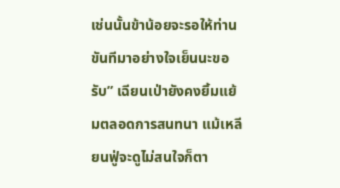เช่นนั้นข้าน้อยจะรอให้ท่านขันทีมาอย่างใจเย็นนะขอรับ” เฉียนเป่ายังคงยิ้มแย้มตลอดการสนทนา แม้เหลียนฟู่จะดูไม่สนใจก็ตา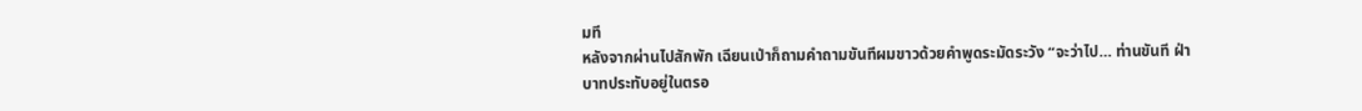มที
หลังจากผ่านไปสักพัก เฉียนเป่าก็ถามคำถามขันทีผมขาวด้วยคำพูดระมัดระวัง “จะว่าไป… ท่านขันที ฝ่าบาทประทับอยู่ในตรอ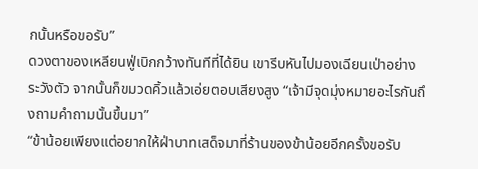กนั้นหรือขอรับ”
ดวงตาของเหลียนฟู่เบิกกว้างทันทีที่ได้ยิน เขารีบหันไปมองเฉียนเป่าอย่างระวังตัว จากนั้นก็ขมวดคิ้วแล้วเอ่ยตอบเสียงสูง “เจ้ามีจุดมุ่งหมายอะไรกันถึงถามคำถามนั้นขึ้นมา”
“ข้าน้อยเพียงแต่อยากให้ฝ่าบาทเสด็จมาที่ร้านของข้าน้อยอีกครั้งขอรับ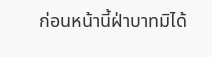ก่อนหน้านี้ฝ่าบาทมิได้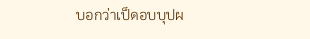บอกว่าเป็ดอบบุปผ